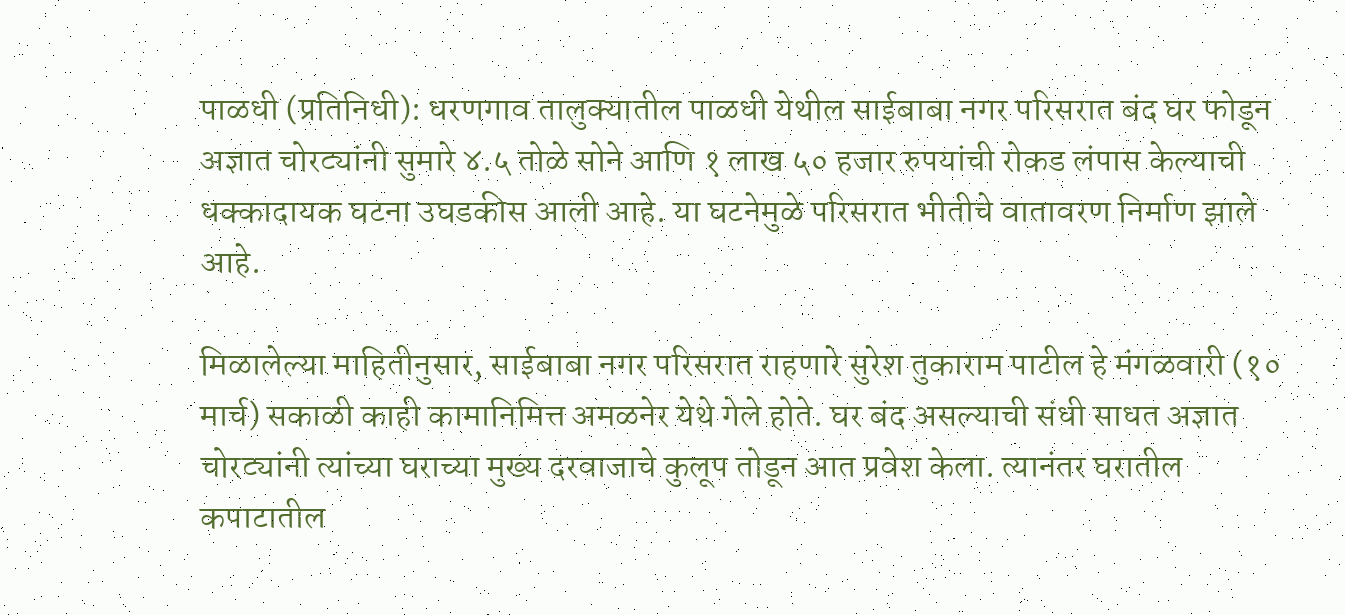पाळधी (प्रतिनिधी): धरणगाव तालुक्यातील पाळधी येथील साईबाबा नगर परिसरात बंद घर फोडून अज्ञात चोरट्यांनी सुमारे ४.५ तोळे सोने आणि १ लाख ५० हजार रुपयांची रोकड लंपास केल्याची धक्कादायक घटना उघडकीस आली आहे. या घटनेमुळे परिसरात भीतीचे वातावरण निर्माण झाले आहे.

मिळालेल्या माहितीनुसार, साईबाबा नगर परिसरात राहणारे सुरेश तुकाराम पाटील हे मंगळवारी (१० मार्च) सकाळी काही कामानिमित्त अमळनेर येथे गेले होते. घर बंद असल्याची संधी साधत अज्ञात चोरट्यांनी त्यांच्या घराच्या मुख्य दरवाजाचे कुलूप तोडून आत प्रवेश केला. त्यानंतर घरातील कपाटातील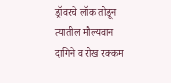ड्रॉवरचे लॉक तोडून त्यातील मौल्यवान दागिने व रोख रक्कम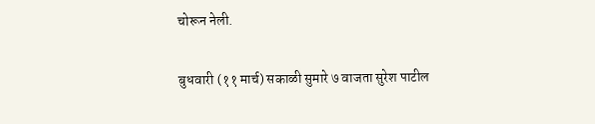चोरून नेली.

बुधवारी (११ मार्च) सकाळी सुमारे ७ वाजता सुरेश पाटील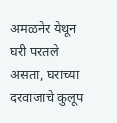अमळनेर येथून घरी परतले असता, घराच्या दरवाजाचे कुलूप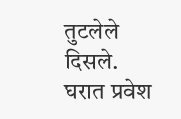तुटलेले दिसले. घरात प्रवेश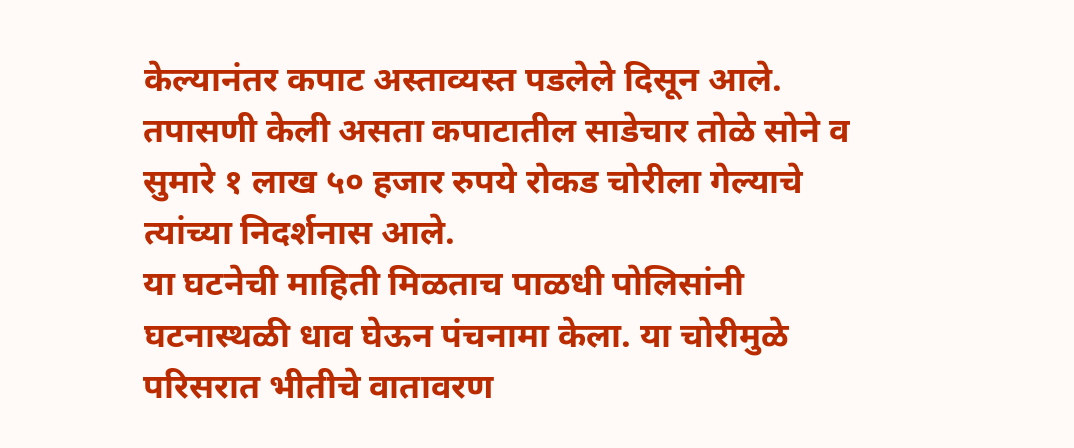केल्यानंतर कपाट अस्ताव्यस्त पडलेले दिसून आले. तपासणी केली असता कपाटातील साडेचार तोळे सोने व सुमारे १ लाख ५० हजार रुपये रोकड चोरीला गेल्याचे त्यांच्या निदर्शनास आले.
या घटनेची माहिती मिळताच पाळधी पोलिसांनी घटनास्थळी धाव घेऊन पंचनामा केला. या चोरीमुळे परिसरात भीतीचे वातावरण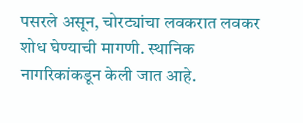पसरले असून, चोरट्यांचा लवकरात लवकर शोध घेण्याची मागणी. स्थानिक नागरिकांकडून केली जात आहे.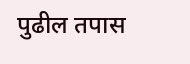पुढील तपास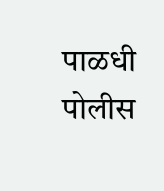पाळधी पोलीस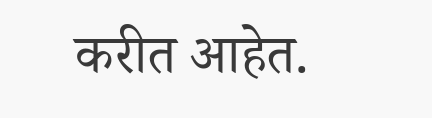करीत आहेत.